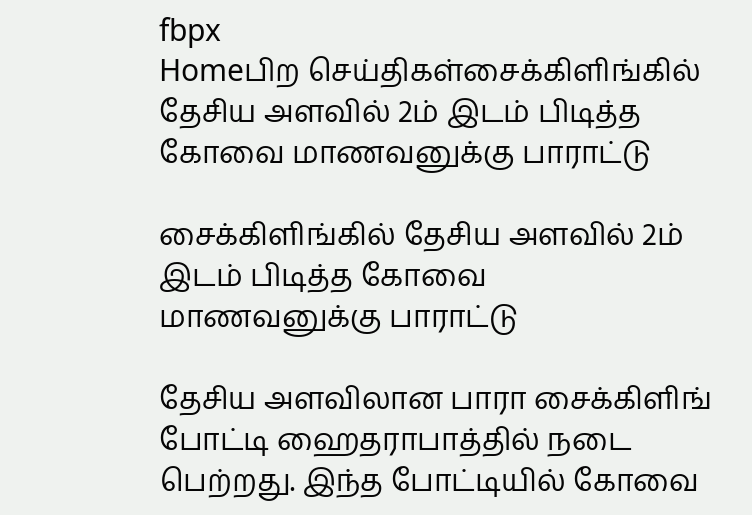fbpx
Homeபிற செய்திகள்சைக்கிளிங்கில் தேசிய அளவில் 2ம் இடம் பிடித்த கோவை மாணவனுக்கு பாராட்டு

சைக்கிளிங்கில் தேசிய அளவில் 2ம் இடம் பிடித்த கோவை மாணவனுக்கு பாராட்டு

தேசிய அளவிலான பாரா சைக்கிளிங் போட்டி ஹைதராபாத்தில் நடை பெற்றது. இந்த போட்டியில் கோவை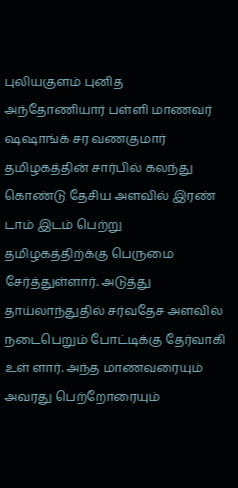புலியகுளம் புனித அந்தோணியார் பள்ளி மாணவர் ஷஷாங்க் சர வணகுமார் தமிழகத்தின் சார்பில் கலந்து கொண்டு தேசிய அளவில் இரண் டாம் இடம் பெற்று தமிழகத்திற்க்கு பெருமை சேர்த்துள்ளார். அடுத்து தாய்லாந்துதில் சர்வதேச அளவில் நடைபெறும் போட்டிக்கு தேர்வாகி உள் ளார். அந்த மாணவரையும் அவரது பெற்றோரையும்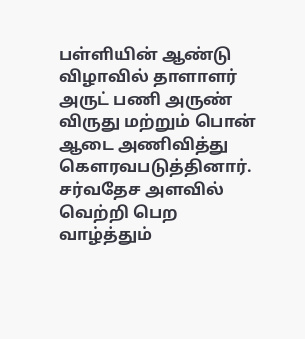பள்ளியின் ஆண்டு விழாவில் தாளாளர் அருட் பணி அருண் விருது மற்றும் பொன் ஆடை அணிவித்து கௌரவபடுத்தினார். சர்வதேச அளவில் வெற்றி பெற வாழ்த்தும்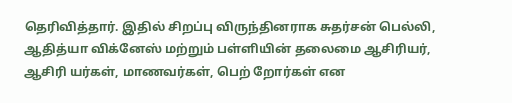தெரிவித்தார். இதில் சிறப்பு விருந்தினராக சுதர்சன் பெல்லி, ஆதித்யா விக்னேஸ் மற்றும் பள்ளியின் தலைமை ஆசிரியர், ஆசிரி யர்கள், மாணவர்கள், பெற் றோர்கள் என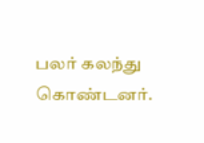பலர் கலந்து கொண்டனர்.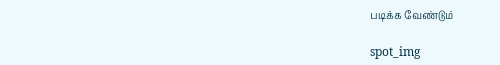படிக்க வேண்டும்

spot_img